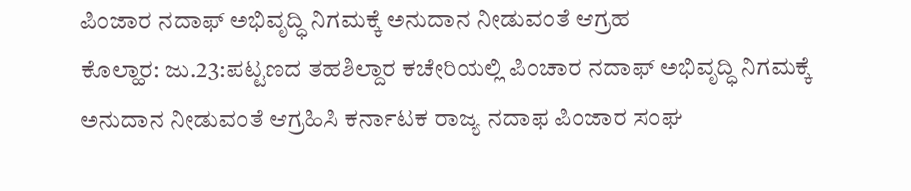ಪಿಂಜಾರ ನದಾಫ್ ಅಭಿವೃದ್ಧಿ ನಿಗಮಕ್ಕೆ ಅನುದಾನ ನೀಡುವಂತೆ ಆಗ್ರಹ
ಕೊಲ್ಹಾರ: ಜು.23:ಪಟ್ಟಣದ ತಹಶಿಲ್ದಾರ ಕಚೇರಿಯಲ್ಲಿ ಪಿಂಚಾರ ನದಾಫ್ ಅಭಿವೃದ್ಧಿ ನಿಗಮಕ್ಕೆ ಅನುದಾನ ನೀಡುವಂತೆ ಆಗ್ರಹಿಸಿ ಕರ್ನಾಟಕ ರಾಜ್ಯ ನದಾಫ ಪಿಂಜಾರ ಸಂಘ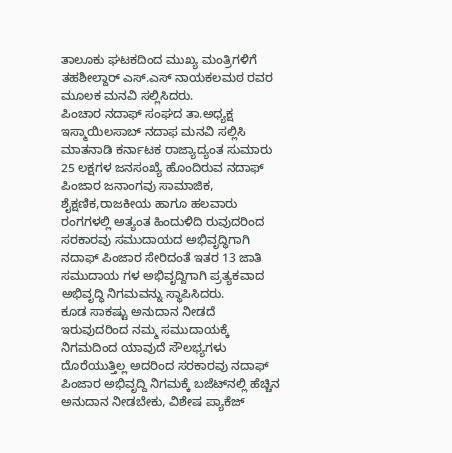ತಾಲೂಕು ಘಟಕದಿಂದ ಮುಖ್ಯ ಮಂತ್ರಿಗಳಿಗೆ ತಹಶೀಲ್ದಾರ್ ಎಸ್.ಎಸ್ ನಾಯಕಲಮಠ ರವರ ಮೂಲಕ ಮನವಿ ಸಲ್ಲಿಸಿದರು.
ಪಿಂಚಾರ ನದಾಫ್ ಸಂಘದ ತಾ.ಅಧ್ಯಕ್ಷ ಇಸ್ಮಾಯಿಲಸಾಬ್ ನದಾಫ ಮನವಿ ಸಲ್ಲಿಸಿ ಮಾತನಾಡಿ ಕರ್ನಾಟಕ ರಾಜ್ಯಾದ್ಯಂತ ಸುಮಾರು 25 ಲಕ್ಷಗಳ ಜನಸಂಖ್ಯೆ ಹೊಂದಿರುವ ನದಾಫ್ ಪಿಂಜಾರ ಜನಾಂಗವು ಸಾಮಾಜಿಕ, ಶೈಕ್ಷಣಿಕ,ರಾಜಕೀಯ ಹಾಗೂ ಹಲವಾರು ರಂಗಗಳಲ್ಲಿ ಅತ್ಯಂತ ಹಿಂದುಳಿದಿ ರುವುದರಿಂದ ಸರಕಾರವು ಸಮುದಾಯದ ಅಭಿವೃದ್ಧಿಗಾಗಿ ನದಾಫ್ ಪಿಂಜಾರ ಸೇರಿದಂತೆ ಇತರ 13 ಜಾತಿ ಸಮುದಾಯ ಗಳ ಅಭಿವೃದ್ದಿಗಾಗಿ ಪ್ರತ್ಯಕವಾದ ಅಭಿವೃದ್ಧಿ ನಿಗಮವನ್ನು ಸ್ಥಾಪಿಸಿದರು.
ಕೂಡ ಸಾಕಷ್ಟು ಅನುದಾನ ನೀಡದೆ ಇರುವುದರಿಂದ ನಮ್ಮ ಸಮುದಾಯಕ್ಕೆ ನಿಗಮದಿಂದ ಯಾವುದೆ ಸೌಲಭ್ಯಗಳು ದೊರೆಯುತ್ತಿಲ್ಲ ಅದರಿಂದ ಸರಕಾರವು ನದಾಫ್ ಪಿಂಜಾರ ಅಭಿವೃದ್ದಿ ನಿಗಮಕ್ಕೆ ಬಜೆಟ್‍ನಲ್ಲಿ ಹೆಚ್ಚಿನ ಅನುದಾನ ನೀಡಬೇಕು, ವಿಶೇಷ ಪ್ಯಾಕೆಜ್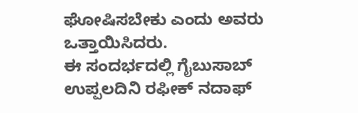ಘೋಷಿಸಬೇಕು ಎಂದು ಅವರು ಒತ್ತಾಯಿಸಿದರು.
ಈ ಸಂದರ್ಭದಲ್ಲಿ ಗೈಬುಸಾಬ್ ಉಪ್ಪಲದಿನಿ ರಫೀಕ್ ನದಾಫ್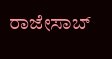ರಾಜೇಸಾಬ್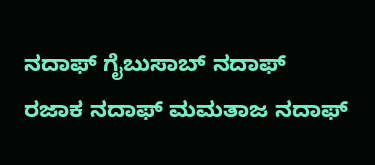ನದಾಫ್ ಗೈಬುಸಾಬ್ ನದಾಫ್ ರಜಾಕ ನದಾಫ್ ಮಮತಾಜ ನದಾಫ್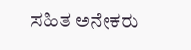ಸಹಿತ ಅನೇಕರು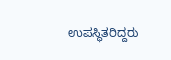ಉಪಸ್ಥಿತರಿದ್ದರು